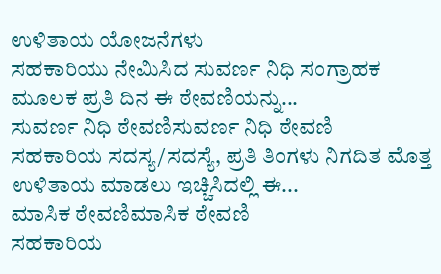ಉಳಿತಾಯ ಯೋಜನೆಗಳು
ಸಹಕಾರಿಯು ನೇಮಿಸಿದ ಸುವರ್ಣ ನಿಧಿ ಸಂಗ್ರಾಹಕ ಮೂಲಕ ಪ್ರತಿ ದಿನ ಈ ಠೇವಣಿಯನ್ನು...
ಸುವರ್ಣ ನಿಧಿ ಠೇವಣಿಸುವರ್ಣ ನಿಧಿ ಠೇವಣಿ
ಸಹಕಾರಿಯ ಸದಸ್ಯ/ಸದಸ್ಯೆ, ಪ್ರತಿ ತಿಂಗಳು ನಿಗದಿತ ಮೊತ್ತ ಉಳಿತಾಯ ಮಾಡಲು ಇಚ್ಚಿಸಿದಲ್ಲಿ ಈ...
ಮಾಸಿಕ ಠೇವಣಿಮಾಸಿಕ ಠೇವಣಿ
ಸಹಕಾರಿಯ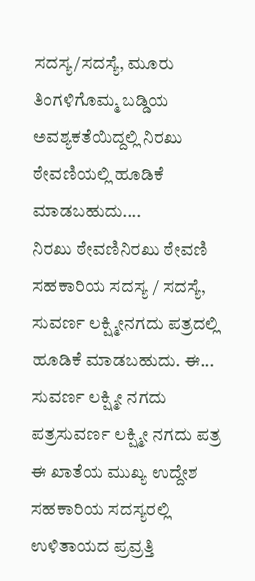ಸದಸ್ಯ/ಸದಸ್ಯೆ, ಮೂರು ತಿಂಗಳಿಗೊಮ್ಮ ಬಡ್ಡಿಯ ಅವಶ್ಯಕತೆಯಿದ್ದಲ್ಲಿ ನಿರಖು ಠೇವಣಿಯಲ್ಲಿ ಹೂಡಿಕೆ ಮಾಡಬಹುದು....
ನಿರಖು ಠೇವಣಿನಿರಖು ಠೇವಣಿ
ಸಹಕಾರಿಯ ಸದಸ್ಯ / ಸದಸ್ಯೆ, ಸುವರ್ಣ ಲಕ್ಷ್ಮೀನಗದು ಪತ್ರದಲ್ಲಿ ಹೂಡಿಕೆ ಮಾಡಬಹುದು. ಈ...
ಸುವರ್ಣ ಲಕ್ಷ್ಮೀ ನಗದು ಪತ್ರಸುವರ್ಣ ಲಕ್ಷ್ಮೀ ನಗದು ಪತ್ರ
ಈ ಖಾತೆಯ ಮುಖ್ಯ ಉದ್ದೇಶ ಸಹಕಾರಿಯ ಸದಸ್ಯರಲ್ಲಿ ಉಳಿತಾಯದ ಪ್ರವ್ರತ್ತಿ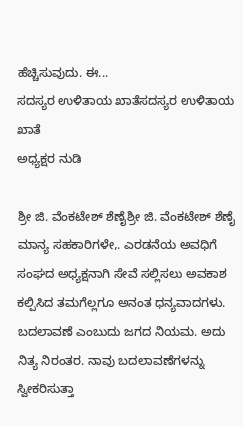ಹೆಚ್ಚಿಸುವುದು. ಈ...
ಸದಸ್ಯರ ಉಳಿತಾಯ ಖಾತೆಸದಸ್ಯರ ಉಳಿತಾಯ ಖಾತೆ
ಅಧ್ಯಕ್ಷರ ನುಡಿ

ಶ್ರೀ ಜಿ. ವೆಂಕಟೇಶ್ ಶೆಣೈಶ್ರೀ ಜಿ. ವೆಂಕಟೇಶ್ ಶೆಣೈ
ಮಾನ್ಯ ಸಹಕಾರಿಗಳೇ,. ಎರಡನೆಯ ಅವಧಿಗೆ ಸಂಘದ ಅಧ್ಯಕ್ಷನಾಗಿ ಸೇವೆ ಸಲ್ಲಿಸಲು ಅವಕಾಶ ಕಲ್ಪಿಸಿದ ತಮಗೆಲ್ಲಗೂ ಅನಂತ ಧನ್ಯವಾದಗಳು. ಬದಲಾವಣೆ ಎಂಬುದು ಜಗದ ನಿಯಮ. ಅದು ನಿತ್ಯ ನಿರಂತರ. ನಾವು ಬದಲಾವಣೆಗಳನ್ನು ಸ್ವೀಕರಿಸುತ್ತಾ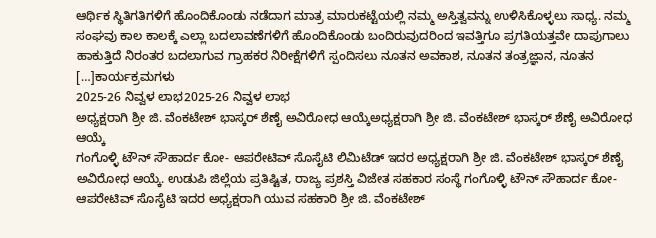ಆರ್ಥಿಕ ಸ್ಥಿತಿಗತಿಗಳಿಗೆ ಹೊಂದಿಕೊಂಡು ನಡೆದಾಗ ಮಾತ್ರ ಮಾರುಕಟ್ಟೆಯಲ್ಲಿ ನಮ್ಮ ಅಸ್ತಿತ್ವವನ್ನು ಉಳಿಸಿಕೊಳ್ಳಲು ಸಾಧ್ಯ. ನಮ್ಮ ಸಂಘವು ಕಾಲ ಕಾಲಕ್ಕೆ ಎಲ್ಲಾ ಬದಲಾವಣೆಗಳಿಗೆ ಹೊಂದಿಕೊಂಡು ಬಂದಿರುವುದರಿಂದ ಇವತ್ತಿಗೂ ಪ್ರಗತಿಯತ್ತವೇ ದಾಪುಗಾಲು ಹಾಕುತ್ತಿದೆ ನಿರಂತರ ಬದಲಾಗುವ ಗ್ರಾಹಕರ ನಿರೀಕ್ಷೆಗಳಿಗೆ ಸ್ಪಂದಿಸಲು ನೂತನ ಅವಕಾಶ, ನೂತನ ತಂತ್ರಜ್ಞಾನ, ನೂತನ […]ಕಾರ್ಯಕ್ರಮಗಳು
2025-26 ನಿವ್ವಳ ಲಾಭ2025-26 ನಿವ್ವಳ ಲಾಭ
ಅಧ್ಯಕ್ಷರಾಗಿ ಶ್ರೀ ಜಿ. ವೆಂಕಟೇಶ್ ಭಾಸ್ಕರ್ ಶೆಣೈ ಅವಿರೋಧ ಆಯ್ಕೆಅಧ್ಯಕ್ಷರಾಗಿ ಶ್ರೀ ಜಿ. ವೆಂಕಟೇಶ್ ಭಾಸ್ಕರ್ ಶೆಣೈ ಅವಿರೋಧ ಆಯ್ಕೆ
ಗಂಗೊಳ್ಳಿ ಟೌನ್ ಸೌಹಾರ್ದ ಕೋ- ಆಪರೇಟಿವ್ ಸೊಸೈಟಿ ಲಿಮಿಟೆಡ್ ಇದರ ಅಧ್ಯಕ್ಷರಾಗಿ ಶ್ರೀ ಜಿ. ವೆಂಕಟೇಶ್ ಭಾಸ್ಕರ್ ಶೆಣೈ ಅವಿರೋಧ ಆಯ್ಕೆ. ಉಡುಪಿ ಜಿಲ್ಲೆಯ ಪ್ರತಿಷ್ಟಿತ, ರಾಜ್ಯ ಪ್ರಶಸ್ತಿ ವಿಜೇತ ಸಹಕಾರ ಸಂಸ್ಥೆ ಗಂಗೊಳ್ಳಿ ಟೌನ್ ಸೌಹಾರ್ದ ಕೋ- ಆಪರೇಟಿವ್ ಸೊಸೈಟಿ ಇದರ ಅಧ್ಯಕ್ಷರಾಗಿ ಯುವ ಸಹಕಾರಿ ಶ್ರೀ ಜಿ. ವೆಂಕಟೇಶ್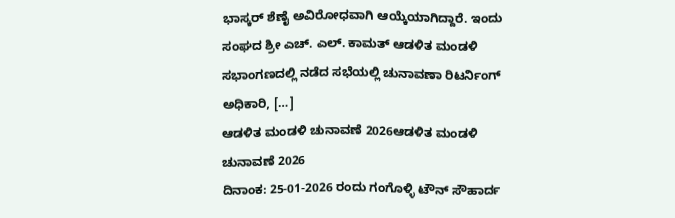ಭಾಸ್ಕರ್ ಶೆಣೈ ಅವಿರೋಧವಾಗಿ ಆಯ್ಕೆಯಾಗಿದ್ದಾರೆ. ಇಂದು ಸಂಘದ ಶ್ರೀ ಎಚ್. ಎಲ್. ಕಾಮತ್ ಆಡಳಿತ ಮಂಡಳಿ ಸಭಾಂಗಣದಲ್ಲಿ ನಡೆದ ಸಭೆಯಲ್ಲಿ ಚುನಾವಣಾ ರಿಟರ್ನಿಂಗ್ ಅಧಿಕಾರಿ, […]
ಆಡಳಿತ ಮಂಡಳಿ ಚುನಾವಣೆ 2026ಆಡಳಿತ ಮಂಡಳಿ ಚುನಾವಣೆ 2026
ದಿನಾಂಕ: 25-01-2026 ರಂದು ಗಂಗೊಳ್ಳಿ ಟೌನ್ ಸೌಹಾರ್ದ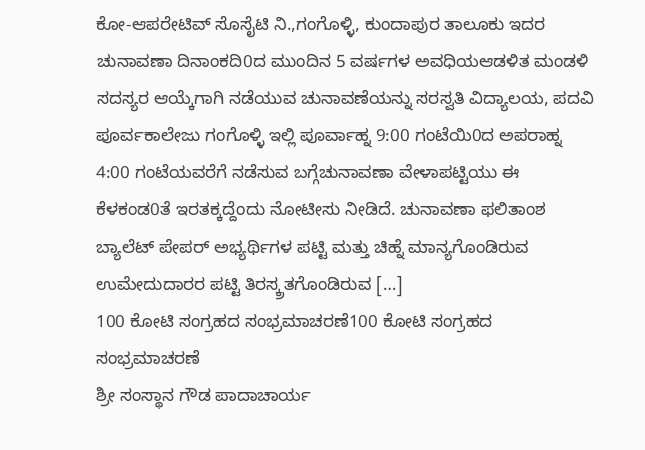ಕೋ-ಆಪರೇಟಿವ್ ಸೊಸೈಟಿ ನಿ.,ಗಂಗೊಳ್ಳಿ, ಕುಂದಾಪುರ ತಾಲೂಕು ಇದರ ಚುನಾವಣಾ ದಿನಾಂಕದಿ0ದ ಮುಂದಿನ 5 ವರ್ಷಗಳ ಅವಧಿಯಆಡಳಿತ ಮಂಡಳಿ ಸದಸ್ಯರ ಆಯ್ಕೆಗಾಗಿ ನಡೆಯುವ ಚುನಾವಣೆಯನ್ನು ಸರಸ್ವತಿ ವಿದ್ಯಾಲಯ, ಪದವಿ ಪೂರ್ವಕಾಲೇಜು ಗಂಗೊಳ್ಳಿ ಇಲ್ಲಿ ಪೂರ್ವಾಹ್ನ 9:00 ಗಂಟೆಯಿ0ದ ಅಪರಾಹ್ನ 4:00 ಗಂಟೆಯವರೆಗೆ ನಡೆಸುವ ಬಗ್ಗೆಚುನಾವಣಾ ವೇಳಾಪಟ್ಟಿಯು ಈ ಕೆಳಕಂಡ0ತೆ ಇರತಕ್ಕದ್ದೆಂದು ನೋಟೀಸು ನೀಡಿದೆ. ಚುನಾವಣಾ ಫಲಿತಾಂಶ ಬ್ಯಾಲೆಟ್ ಪೇಪರ್ ಅಭ್ಯರ್ಥಿಗಳ ಪಟ್ಟಿ ಮತ್ತು ಚಿಹ್ನೆ ಮಾನ್ಯಗೊಂಡಿರುವ ಉಮೇದುದಾರರ ಪಟ್ಟಿ ತಿರಸ್ಕ್ರತಗೊಂಡಿರುವ […]
100 ಕೋಟಿ ಸಂಗ್ರಹದ ಸಂಭ್ರಮಾಚರಣೆ100 ಕೋಟಿ ಸಂಗ್ರಹದ ಸಂಭ್ರಮಾಚರಣೆ
ಶ್ರೀ ಸಂಸ್ಥಾನ ಗೌಡ ಪಾದಾಚಾರ್ಯ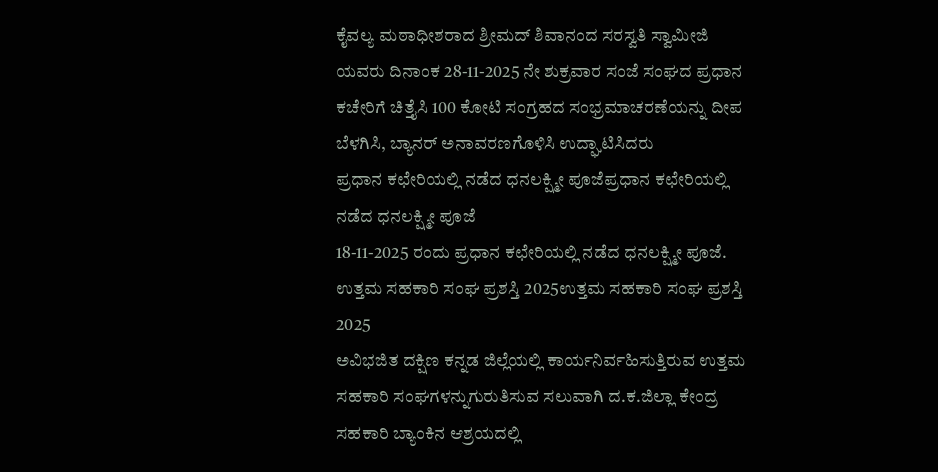ಕೈವಲ್ಯ ಮಠಾಧೀಶರಾದ ಶ್ರೀಮದ್ ಶಿವಾನಂದ ಸರಸ್ವತಿ ಸ್ವಾಮೀಜಿ ಯವರು ದಿನಾಂಕ 28-11-2025 ನೇ ಶುಕ್ರವಾರ ಸಂಜೆ ಸಂಘದ ಪ್ರಧಾನ ಕಚೇರಿಗೆ ಚಿತ್ತೈಸಿ 100 ಕೋಟಿ ಸಂಗ್ರಹದ ಸಂಭ್ರಮಾಚರಣೆಯನ್ನು ದೀಪ ಬೆಳಗಿಸಿ, ಬ್ಯಾನರ್ ಅನಾವರಣಗೊಳಿಸಿ ಉದ್ಘಾಟಿಸಿದರು
ಪ್ರಧಾನ ಕಛೇರಿಯಲ್ಲಿ ನಡೆದ ಧನಲಕ್ಷ್ಮೀ ಪೂಜೆಪ್ರಧಾನ ಕಛೇರಿಯಲ್ಲಿ ನಡೆದ ಧನಲಕ್ಷ್ಮೀ ಪೂಜೆ
18-11-2025 ರಂದು ಪ್ರಧಾನ ಕಛೇರಿಯಲ್ಲಿ ನಡೆದ ಧನಲಕ್ಷ್ಮೀ ಪೂಜೆ.
ಉತ್ತಮ ಸಹಕಾರಿ ಸಂಘ ಪ್ರಶಸ್ತಿ 2025ಉತ್ತಮ ಸಹಕಾರಿ ಸಂಘ ಪ್ರಶಸ್ತಿ 2025
ಅವಿಭಜಿತ ದಕ್ಷಿಣ ಕನ್ನಡ ಜಿಲ್ಲೆಯಲ್ಲಿ ಕಾರ್ಯನಿರ್ವಹಿಸುತ್ತಿರುವ ಉತ್ತಮ ಸಹಕಾರಿ ಸಂಘಗಳನ್ನುಗುರುತಿಸುವ ಸಲುವಾಗಿ ದ.ಕ.ಜಿಲ್ಲಾ ಕೇಂದ್ರ ಸಹಕಾರಿ ಬ್ಯಾಂಕಿನ ಆಶ್ರಯದಲ್ಲಿ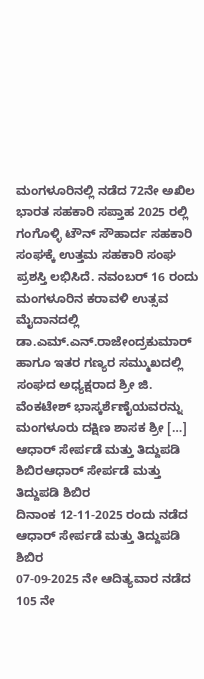ಮಂಗಳೂರಿನಲ್ಲಿ ನಡೆದ 72ನೇ ಅಖಿಲ ಭಾರತ ಸಹಕಾರಿ ಸಪ್ತಾಹ 2025 ರಲ್ಲಿ ಗಂಗೊಳ್ಳಿ ಟೌನ್ ಸೌಹಾರ್ದ ಸಹಕಾರಿ ಸಂಘಕ್ಕೆ ಉತ್ತಮ ಸಹಕಾರಿ ಸಂಘ ಪ್ರಶಸ್ತಿ ಲಭಿಸಿದೆ. ನವಂಬರ್ 16 ರಂದು ಮಂಗಳೂರಿನ ಕರಾವಳಿ ಉತ್ಸವ ಮೈದಾನದಲ್ಲಿ ಡಾ.ಎಮ್.ಎನ್.ರಾಜೇಂದ್ರಕುಮಾರ್ ಹಾಗೂ ಇತರ ಗಣ್ಯರ ಸಮ್ಮುಖದಲ್ಲಿ ಸಂಘದ ಅಧ್ಯಕ್ಷರಾದ ಶ್ರೀ ಜಿ. ವೆಂಕಟೇಶ್ ಭಾಸ್ಕರ್ಶೆಣೈಯವರನ್ನು ಮಂಗಳೂರು ದಕ್ಷಿಣ ಶಾಸಕ ಶ್ರೀ […]
ಆಧಾರ್ ಸೇರ್ಪಡೆ ಮತ್ತು ತಿದ್ದುಪಡಿ ಶಿಬಿರಆಧಾರ್ ಸೇರ್ಪಡೆ ಮತ್ತು ತಿದ್ದುಪಡಿ ಶಿಬಿರ
ದಿನಾಂಕ 12-11-2025 ರಂದು ನಡೆದ ಆಧಾರ್ ಸೇರ್ಪಡೆ ಮತ್ತು ತಿದ್ದುಪಡಿ ಶಿಬಿರ
07-09-2025 ನೇ ಆದಿತ್ಯವಾರ ನಡೆದ 105 ನೇ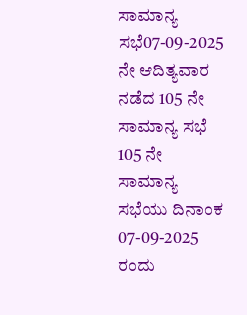ಸಾಮಾನ್ಯ ಸಭೆ07-09-2025 ನೇ ಆದಿತ್ಯವಾರ ನಡೆದ 105 ನೇ ಸಾಮಾನ್ಯ ಸಭೆ
105 ನೇ ಸಾಮಾನ್ಯ ಸಭೆಯು ದಿನಾಂಕ 07-09-2025 ರಂದು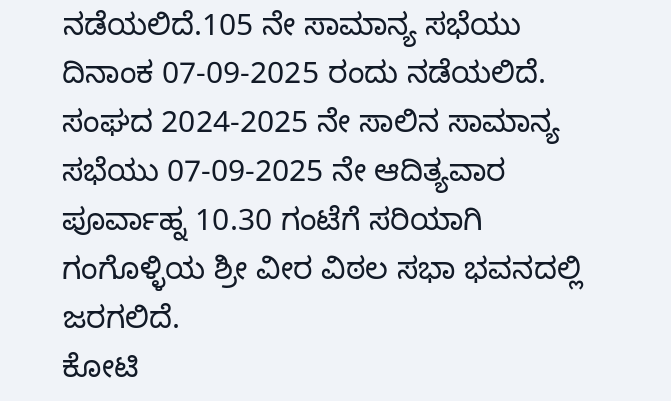ನಡೆಯಲಿದೆ.105 ನೇ ಸಾಮಾನ್ಯ ಸಭೆಯು ದಿನಾಂಕ 07-09-2025 ರಂದು ನಡೆಯಲಿದೆ.
ಸಂಘದ 2024-2025 ನೇ ಸಾಲಿನ ಸಾಮಾನ್ಯ ಸಭೆಯು 07-09-2025 ನೇ ಆದಿತ್ಯವಾರ ಪೂರ್ವಾಹ್ನ 10.30 ಗಂಟೆಗೆ ಸರಿಯಾಗಿ ಗಂಗೊಳ್ಳಿಯ ಶ್ರೀ ವೀರ ವಿಠಲ ಸಭಾ ಭವನದಲ್ಲಿ ಜರಗಲಿದೆ.
ಕೋಟಿ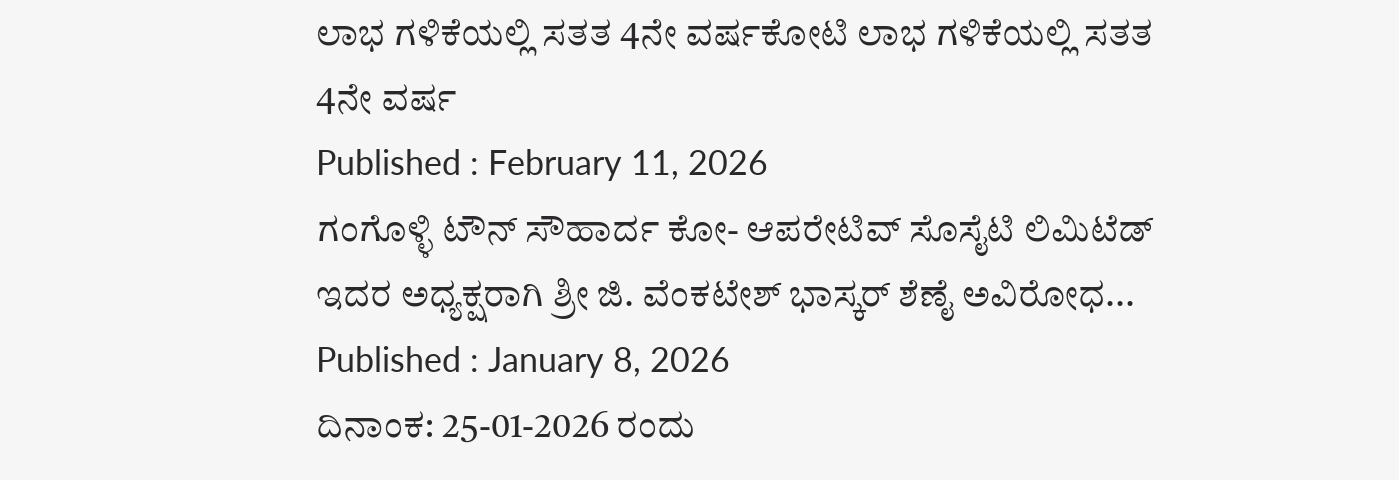ಲಾಭ ಗಳಿಕೆಯಲ್ಲಿ ಸತತ 4ನೇ ವರ್ಷಕೋಟಿ ಲಾಭ ಗಳಿಕೆಯಲ್ಲಿ ಸತತ 4ನೇ ವರ್ಷ
Published : February 11, 2026
ಗಂಗೊಳ್ಳಿ ಟೌನ್ ಸೌಹಾರ್ದ ಕೋ- ಆಪರೇಟಿವ್ ಸೊಸೈಟಿ ಲಿಮಿಟೆಡ್ ಇದರ ಅಧ್ಯಕ್ಷರಾಗಿ ಶ್ರೀ ಜಿ. ವೆಂಕಟೇಶ್ ಭಾಸ್ಕರ್ ಶೆಣೈ ಅವಿರೋಧ...
Published : January 8, 2026
ದಿನಾಂಕ: 25-01-2026 ರಂದು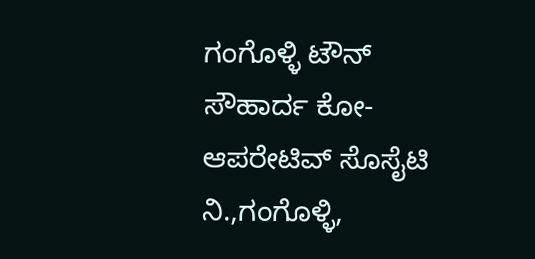ಗಂಗೊಳ್ಳಿ ಟೌನ್ ಸೌಹಾರ್ದ ಕೋ-ಆಪರೇಟಿವ್ ಸೊಸೈಟಿ ನಿ.,ಗಂಗೊಳ್ಳಿ,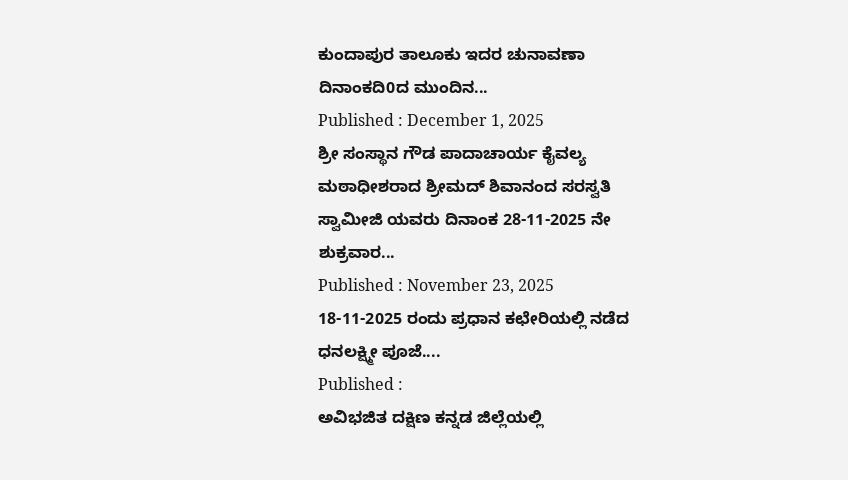ಕುಂದಾಪುರ ತಾಲೂಕು ಇದರ ಚುನಾವಣಾ ದಿನಾಂಕದಿ0ದ ಮುಂದಿನ...
Published : December 1, 2025
ಶ್ರೀ ಸಂಸ್ಥಾನ ಗೌಡ ಪಾದಾಚಾರ್ಯ ಕೈವಲ್ಯ ಮಠಾಧೀಶರಾದ ಶ್ರೀಮದ್ ಶಿವಾನಂದ ಸರಸ್ವತಿ ಸ್ವಾಮೀಜಿ ಯವರು ದಿನಾಂಕ 28-11-2025 ನೇ ಶುಕ್ರವಾರ...
Published : November 23, 2025
18-11-2025 ರಂದು ಪ್ರಧಾನ ಕಛೇರಿಯಲ್ಲಿ ನಡೆದ ಧನಲಕ್ಷ್ಮೀ ಪೂಜೆ....
Published :
ಅವಿಭಜಿತ ದಕ್ಷಿಣ ಕನ್ನಡ ಜಿಲ್ಲೆಯಲ್ಲಿ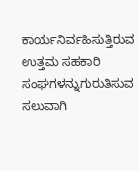ಕಾರ್ಯನಿರ್ವಹಿಸುತ್ತಿರುವ ಉತ್ತಮ ಸಹಕಾರಿ ಸಂಘಗಳನ್ನುಗುರುತಿಸುವ ಸಲುವಾಗಿ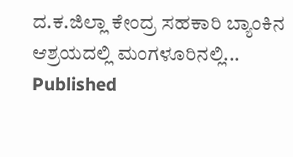ದ.ಕ.ಜಿಲ್ಲಾ ಕೇಂದ್ರ ಸಹಕಾರಿ ಬ್ಯಾಂಕಿನ ಆಶ್ರಯದಲ್ಲಿ ಮಂಗಳೂರಿನಲ್ಲಿ...
Published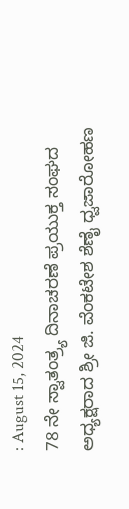: August 15, 2024
78 ನೇ ಸ್ವಾತಂತ್ರ್ಯ ದಿನಾಚರಣೆ ಪ್ರಯುಕ್ತ ಸಂಘದ ಅಧ್ಯಕ್ಷರಾದ ಶ್ರೀ ಜಿ. ವೆಂಕಟೇಶ ಶೆಣೈ ಧ್ವಜಾರೋಹಣ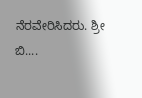ನೆರವೇರಿಸಿದರು. ಶ್ರೀ ಬಿ....